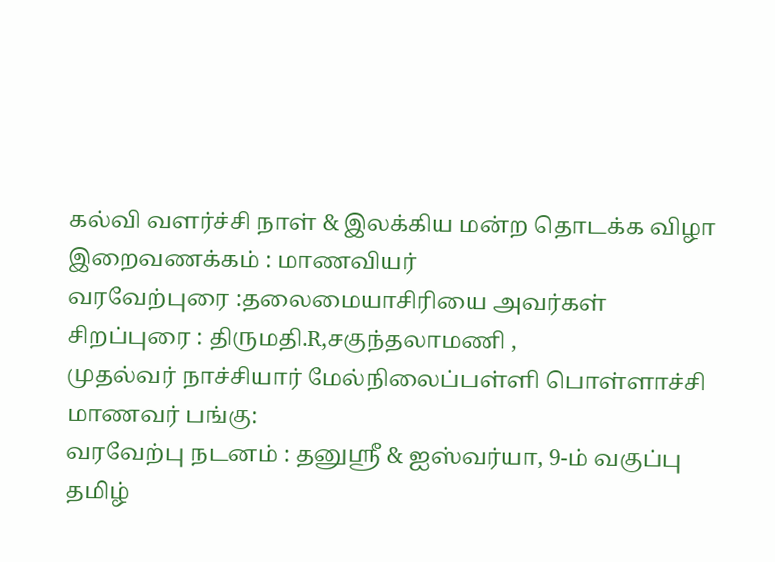கல்வி வளர்ச்சி நாள் & இலக்கிய மன்ற தொடக்க விழா
இறைவணக்கம் : மாணவியர்
வரவேற்புரை :தலைமையாசிரியை அவர்கள்
சிறப்புரை : திருமதி.R,சகுந்தலாமணி ,
முதல்வர் நாச்சியார் மேல்நிலைப்பள்ளி பொள்ளாச்சி
மாணவர் பங்கு:
வரவேற்பு நடனம் : தனுஸ்ரீ & ஐஸ்வர்யா, 9-ம் வகுப்பு
தமிழ்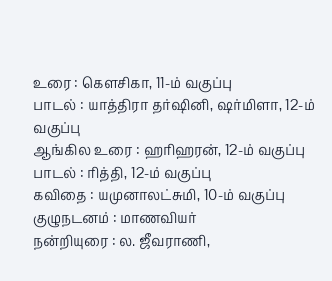உரை : கௌசிகா, 11-ம் வகுப்பு
பாடல் : யாத்திரா தர்ஷினி, ஷர்மிளா, 12-ம் வகுப்பு
ஆங்கில உரை : ஹரிஹரன், 12-ம் வகுப்பு
பாடல் : ரித்தி, 12-ம் வகுப்பு
கவிதை : யமுனாலட்சுமி, 10-ம் வகுப்பு
குழுநடனம் : மாணவியர்
நன்றியுரை : ல. ஜீவராணி,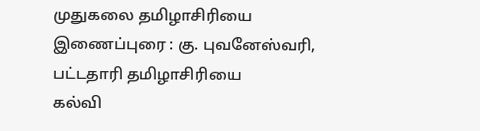முதுகலை தமிழாசிரியை
இணைப்புரை : கு. புவனேஸ்வரி, பட்டதாரி தமிழாசிரியை
கல்வி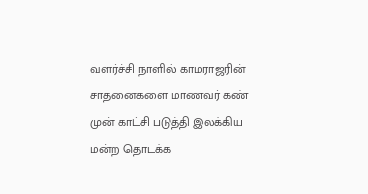வளர்ச்சி நாளில் காமராஜரின் சாதனைகளை மாணவர் கண் முன் காட்சி படுத்தி இலக்கிய மன்ற தொடக்க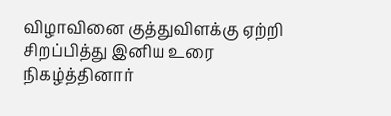விழாவினை குத்துவிளக்கு ஏற்றி சிறப்பித்து இனிய உரை நிகழ்த்தினார்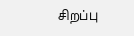சிறப்பு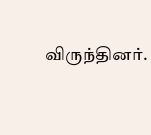விருந்தினர்.